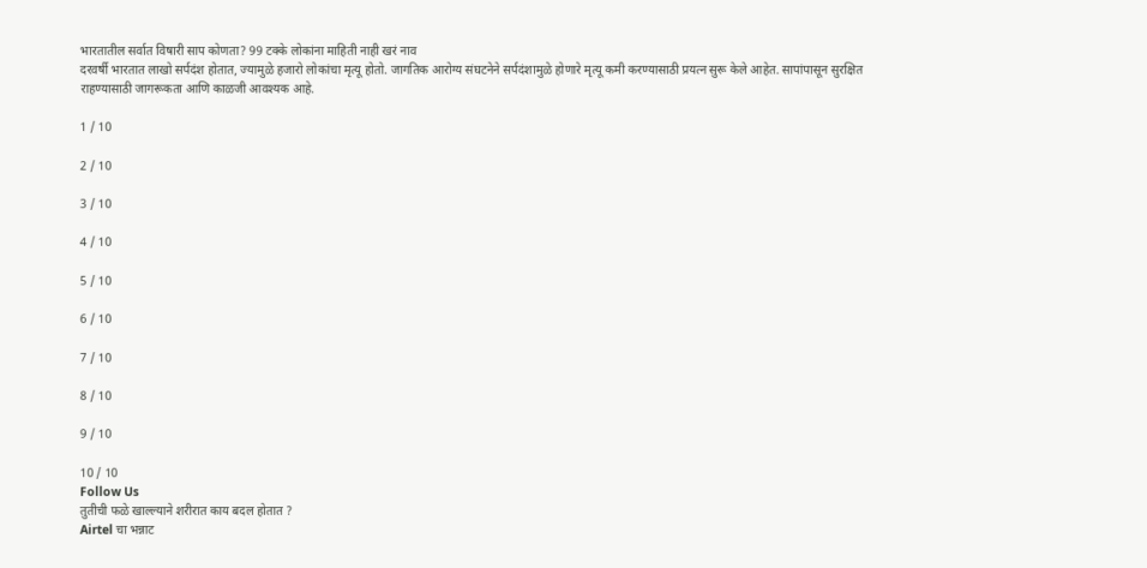भारतातील सर्वात विषारी साप कोणता? 99 टक्के लोकांना माहिती नाही खरं नाव
दरवर्षी भारतात लाखो सर्पदंश होतात, ज्यामुळे हजारो लोकांचा मृत्यू होतो. जागतिक आरोग्य संघटनेने सर्पदंशामुळे होणारे मृत्यू कमी करण्यासाठी प्रयत्न सुरू केले आहेत. सापांपासून सुरक्षित राहण्यासाठी जागरूकता आणि काळजी आवश्यक आहे.

1 / 10

2 / 10

3 / 10

4 / 10

5 / 10

6 / 10

7 / 10

8 / 10

9 / 10

10 / 10
Follow Us
तुतीची फळे खाल्ल्याने शरीरात काय बदल होतात ?
Airtel चा भन्नाट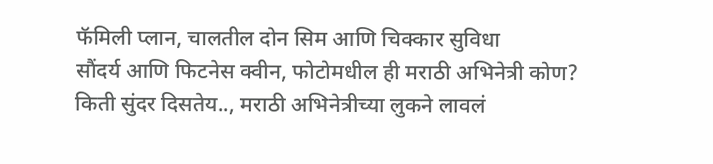फॅमिली प्लान, चालतील दोन सिम आणि चिक्कार सुविधा
सौंदर्य आणि फिटनेस क्वीन, फोटोमधील ही मराठी अभिनेत्री कोण?
किती सुंदर दिसतेय.., मराठी अभिनेत्रीच्या लुकने लावलं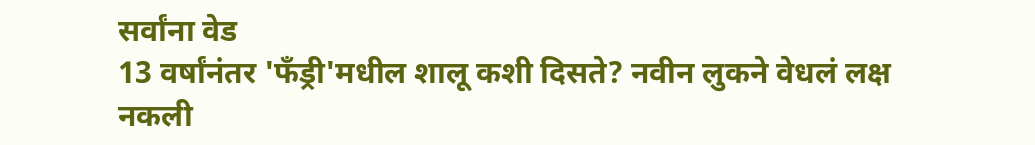सर्वांना वेड
13 वर्षांनंतर 'फँड्री'मधील शालू कशी दिसते? नवीन लुकने वेधलं लक्ष
नकली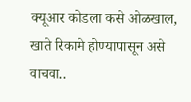क्यूआर कोडला कसे ओळखाल, खाते रिकामे होण्यापासून असे वाचवा..